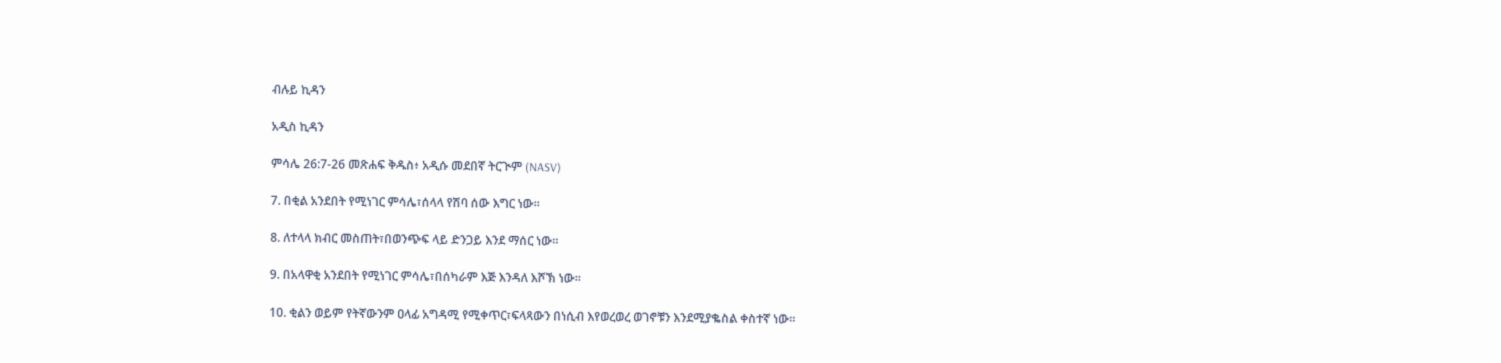ብሉይ ኪዳን

አዲስ ኪዳን

ምሳሌ 26:7-26 መጽሐፍ ቅዱስ፥ አዲሱ መደበኛ ትርጒም (NASV)

7. በቂል አንደበት የሚነገር ምሳሌ፣ሰላላ የሽባ ሰው እግር ነው።

8. ለተላላ ክብር መስጠት፣በወንጭፍ ላይ ድንጋይ እንደ ማሰር ነው።

9. በአላዋቂ አንደበት የሚነገር ምሳሌ፣በሰካራም እጅ እንዳለ እሾኽ ነው።

10. ቂልን ወይም የትኛውንም ዐላፊ አግዳሚ የሚቀጥር፣ፍላጻውን በነሲብ እየወረወረ ወገኖቹን እንደሚያቈስል ቀስተኛ ነው።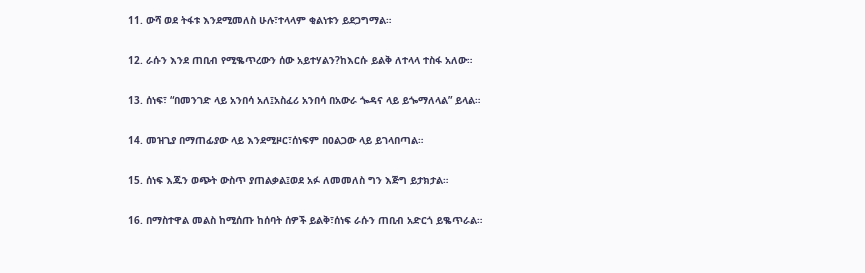11. ውሻ ወደ ትፋቱ እንደሚመለስ ሁሉ፣ተላላም ቂልነቱን ይደጋግማል።

12. ራሱን እንደ ጠቢብ የሚቈጥረውን ሰው አይተሃልን?ከእርሱ ይልቅ ለተላላ ተስፋ አለው።

13. ሰነፍ፣ “በመንገድ ላይ አንበሳ አለ፤አስፈሪ አንበሳ በአውራ ጐዳና ላይ ይጐማለላል” ይላል።

14. መዝጊያ በማጠፊያው ላይ እንደሚዞር፣ሰነፍም በዐልጋው ላይ ይገላበጣል።

15. ሰነፍ እጁን ወጭት ውስጥ ያጠልቃል፤ወደ አፉ ለመመለስ ግን እጅግ ይታክታል።

16. በማስተዋል መልስ ከሚሰጡ ከሰባት ሰዎች ይልቅ፣ሰነፍ ራሱን ጠቢብ አድርጎ ይቈጥራል።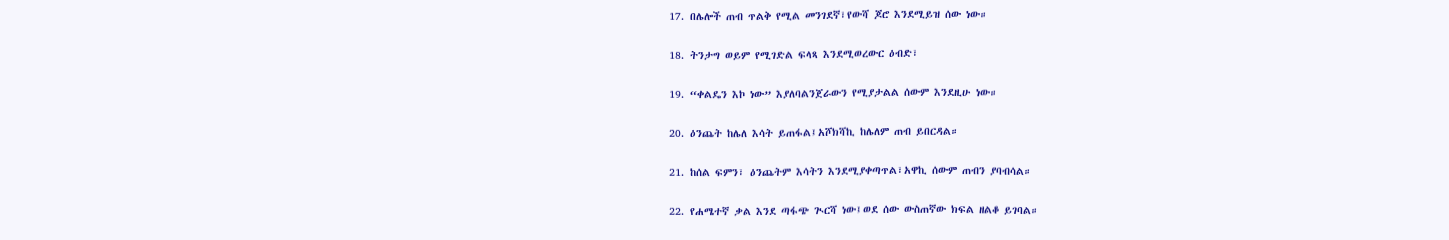17. በሌሎች ጠብ ጥልቅ የሚል መንገደኛ፣የውሻ ጆሮ እንደሚይዝ ሰው ነው።

18. ትንታግ ወይም የሚገድል ፍላጻ እንደሚወረውር ዕብድ፣

19. “ቀልዴን እኮ ነው” እያለባልንጀራውን የሚያታልል ሰውም እንደዚሁ ነው።

20. ዕንጨት ከሌለ እሳት ይጠፋል፤አሾክሻኪ ከሌለም ጠብ ይበርዳል።

21. ከሰል ፍምን፣ ዕንጨትም እሳትን እንደሚያቀጣጥል፣አዋኪ ሰውም ጠብን ያባብሳል።

22. የሐሜተኛ ቃል እንደ ጣፋጭ ጒርሻ ነው፤ወደ ሰው ውስጠኛው ክፍል ዘልቆ ይገባል።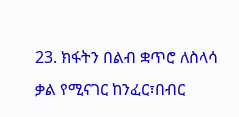23. ክፋትን በልብ ቋጥሮ ለስላሳ ቃል የሚናገር ከንፈር፣በብር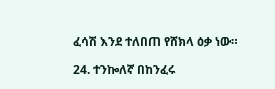ፈሳሽ እንደ ተለበጠ የሸክላ ዕቃ ነው።

24. ተንኰለኛ በከንፈሩ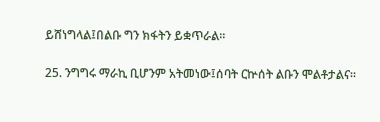ይሸነግላል፤በልቡ ግን ክፋትን ይቋጥራል።

25. ንግግሩ ማራኪ ቢሆንም አትመነው፤ሰባት ርኵሰት ልቡን ሞልቶታልና።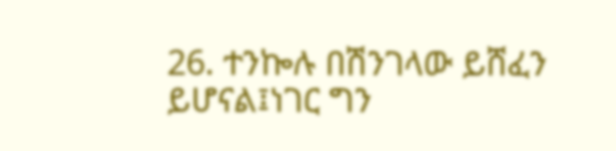26. ተንኰሉ በሽንገላው ይሸፈን ይሆናል፤ነገር ግን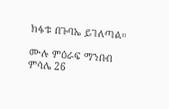ክፋቱ በጉባኤ ይገለጣል።

ሙሉ ምዕራፍ ማንበብ ምሳሌ 26